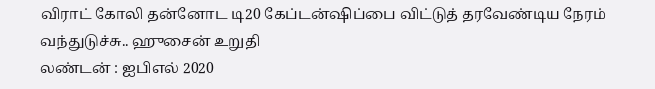விராட் கோலி தன்னோட டி20 கேப்டன்ஷிப்பை விட்டுத் தரவேண்டிய நேரம் வந்துடுச்சு.. ஹுசைன் உறுதி
லண்டன் : ஐபிஎல் 2020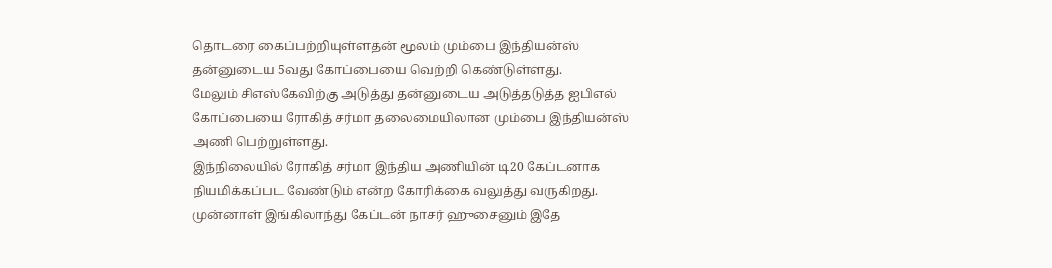தொடரை கைப்பற்றியுள்ளதன் மூலம் மும்பை இந்தியன்ஸ் தன்னுடைய 5வது கோப்பையை வெற்றி கெண்டுள்ளது.
மேலும் சிஎஸ்கேவிற்கு அடுத்து தன்னுடைய அடுத்தடுத்த ஐபிஎல் கோப்பையை ரோகித் சர்மா தலைமையிலான மும்பை இந்தியன்ஸ் அணி பெற்றுள்ளது.
இந்நிலையில் ரோகித் சர்மா இந்திய அணியின் டி20 கேப்டனாக நியமிக்கப்பட வேண்டும் என்ற கோரிக்கை வலுத்து வருகிறது. முன்னாள் இங்கிலாந்து கேப்டன் நாசர் ஹுசைனும் இதே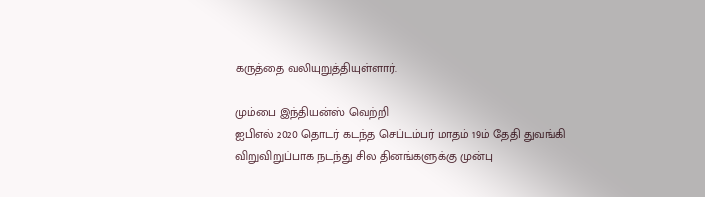கருத்தை வலியுறுத்தியுள்ளார்.

மும்பை இந்தியன்ஸ் வெற்றி
ஐபிஎல் 2020 தொடர் கடந்த செப்டம்பர் மாதம் 19ம் தேதி துவங்கி விறுவிறுப்பாக நடந்து சில தினங்களுக்கு முன்பு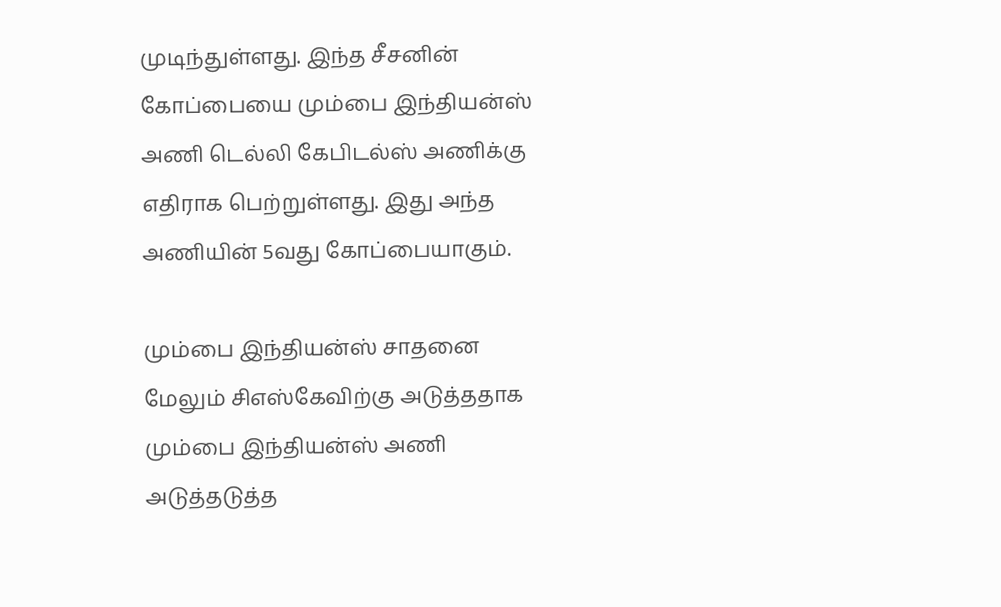முடிந்துள்ளது. இந்த சீசனின் கோப்பையை மும்பை இந்தியன்ஸ் அணி டெல்லி கேபிடல்ஸ் அணிக்கு எதிராக பெற்றுள்ளது. இது அந்த அணியின் 5வது கோப்பையாகும்.

மும்பை இந்தியன்ஸ் சாதனை
மேலும் சிஎஸ்கேவிற்கு அடுத்ததாக மும்பை இந்தியன்ஸ் அணி அடுத்தடுத்த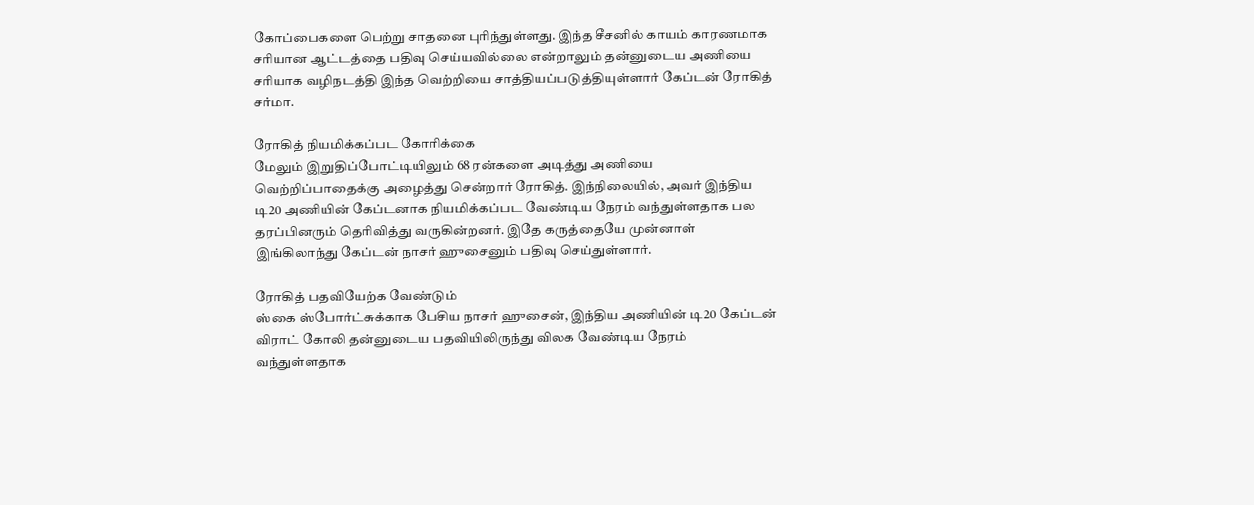கோப்பைகளை பெற்று சாதனை புரிந்துள்ளது. இந்த சீசனில் காயம் காரணமாக சரியான ஆட்டத்தை பதிவு செய்யவில்லை என்றாலும் தன்னுடைய அணியை சரியாக வழிநடத்தி இந்த வெற்றியை சாத்தியப்படுத்தியுள்ளார் கேப்டன் ரோகித் சர்மா.

ரோகித் நியமிக்கப்பட கோரிக்கை
மேலும் இறுதிப்போட்டியிலும் 68 ரன்களை அடித்து அணியை வெற்றிப்பாதைக்கு அழைத்து சென்றார் ரோகித். இந்நிலையில், அவர் இந்திய டி20 அணியின் கேப்டனாக நியமிக்கப்பட வேண்டிய நேரம் வந்துள்ளதாக பல தரப்பினரும் தெரிவித்து வருகின்றனர். இதே கருத்தையே முன்னாள் இங்கிலாந்து கேப்டன் நாசர் ஹுசைனும் பதிவு செய்துள்ளார்.

ரோகித் பதவியேற்க வேண்டும்
ஸ்கை ஸ்போர்ட்சுக்காக பேசிய நாசர் ஹுசைன், இந்திய அணியின் டி20 கேப்டன் விராட் கோலி தன்னுடைய பதவியிலிருந்து விலக வேண்டிய நேரம் வந்துள்ளதாக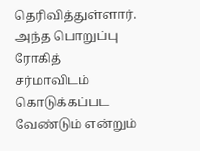தெரிவித்துள்ளார். அந்த பொறுப்பு ரோகித் சர்மாவிடம் கொடுக்கப்பட வேண்டும் என்றும்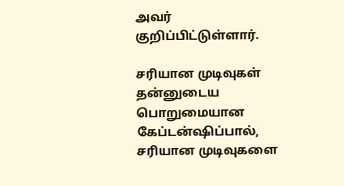அவர் குறிப்பிட்டுள்ளார்.

சரியான முடிவுகள்
தன்னுடைய பொறுமையான கேப்டன்ஷிப்பால், சரியான முடிவுகளை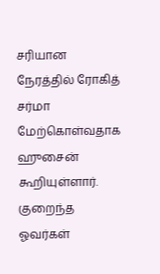சரியான நேரத்தில் ரோகித் சர்மா மேற்கொள்வதாக ஹுசைன் கூறியுள்ளார். குறைந்த ஓவர்கள்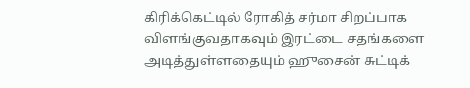கிரிக்கெட்டில் ரோகித் சர்மா சிறப்பாக விளங்குவதாகவும் இரட்டை சதங்களை அடித்துள்ளதையும் ஹுசைன் சுட்டிக்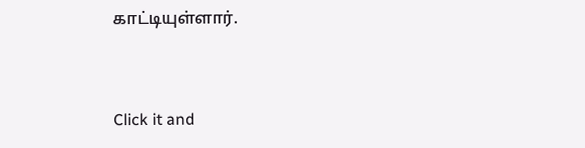காட்டியுள்ளார்.


Click it and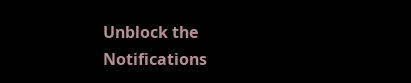Unblock the Notifications